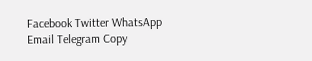Facebook Twitter WhatsApp Email Telegram Copy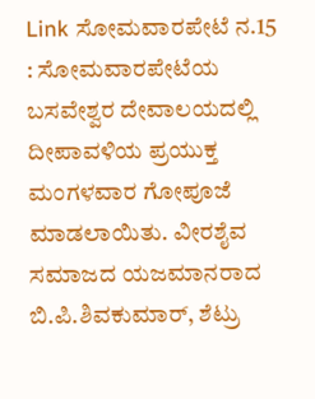Link ಸೋಮವಾರಪೇಟೆ ನ.15 : ಸೋಮವಾರಪೇಟೆಯ ಬಸವೇಶ್ವರ ದೇವಾಲಯದಲ್ಲಿ ದೀಪಾವಳಿಯ ಪ್ರಯುಕ್ತ ಮಂಗಳವಾರ ಗೋಪೂಜೆ ಮಾಡಲಾಯಿತು. ವೀರಶೈವ ಸಮಾಜದ ಯಜಮಾನರಾದ ಬಿ.ಪಿ.ಶಿವಕುಮಾರ್, ಶೆಟ್ರು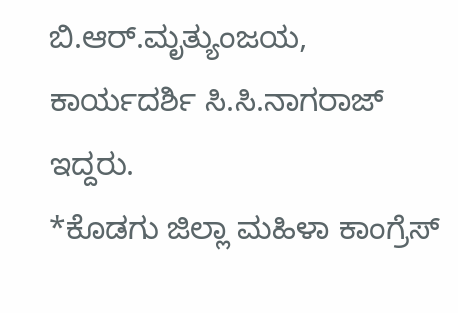ಬಿ.ಆರ್.ಮೃತ್ಯುಂಜಯ, ಕಾರ್ಯದರ್ಶಿ ಸಿ.ಸಿ.ನಾಗರಾಜ್ ಇದ್ದರು.
*ಕೊಡಗು ಜಿಲ್ಲಾ ಮಹಿಳಾ ಕಾಂಗ್ರೆಸ್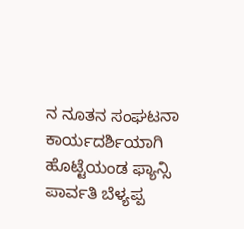ನ ನೂತನ ಸಂಘಟನಾ ಕಾರ್ಯದರ್ಶಿಯಾಗಿ ಹೊಟ್ಟೆಯಂಡ ಫ್ಯಾನ್ಸಿ ಪಾರ್ವತಿ ಬೆಳ್ಯಪ್ಪ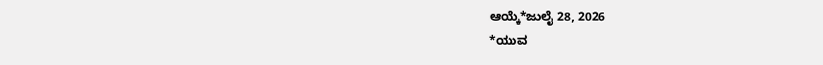ಆಯ್ಕೆ*ಜುಲೈ 28, 2026
*ಯುವ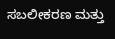ಸಬಲೀಕರಣ ಮತ್ತು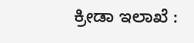ಕ್ರೀಡಾ ಇಲಾಖೆ :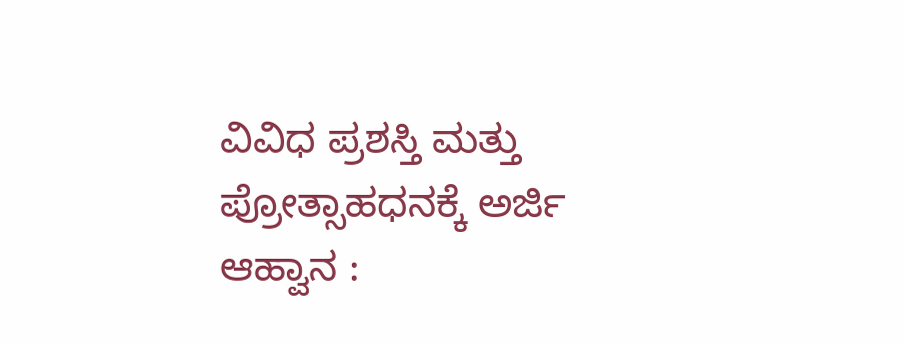ವಿವಿಧ ಪ್ರಶಸ್ತಿ ಮತ್ತು ಪ್ರೋತ್ಸಾಹಧನಕ್ಕೆ ಅರ್ಜಿ ಆಹ್ವಾನ :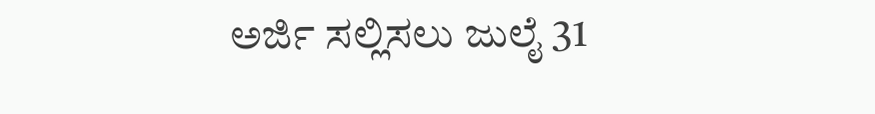ಅರ್ಜಿ ಸಲ್ಲಿಸಲು ಜುಲೈ 31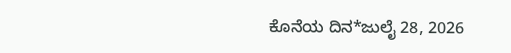ಕೊನೆಯ ದಿನ*ಜುಲೈ 28, 2026